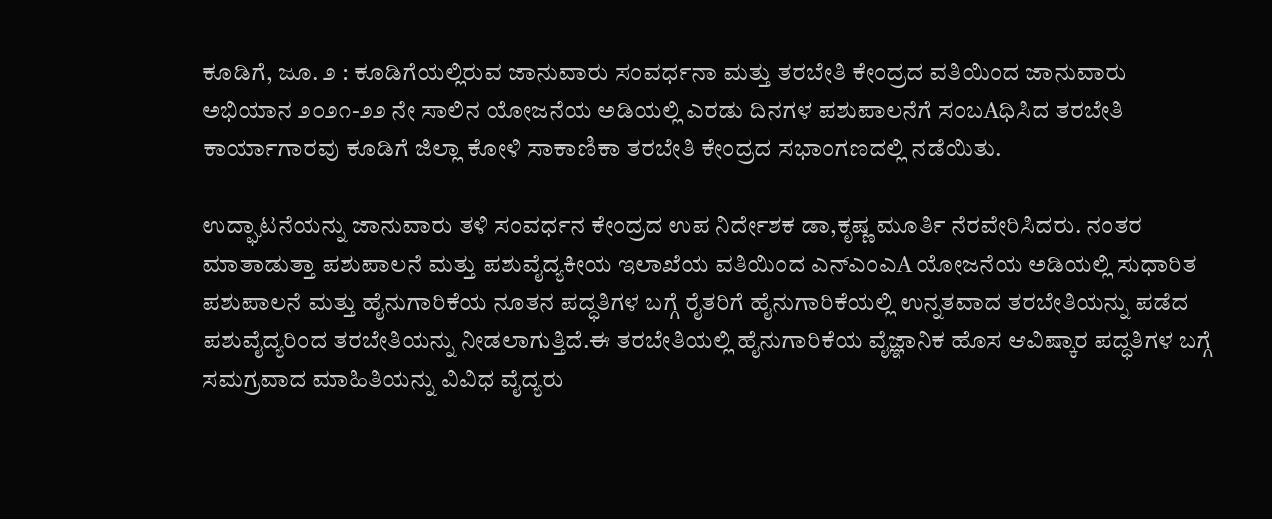ಕೂಡಿಗೆ, ಜೂ. ೨ : ಕೂಡಿಗೆಯಲ್ಲಿರುವ ಜಾನುವಾರು ಸಂವರ್ಧನಾ ಮತ್ತು ತರಬೇತಿ ಕೇಂದ್ರದ ವತಿಯಿಂದ ಜಾನುವಾರು ಅಭಿಯಾನ ೨೦೨೧-೨೨ ನೇ ಸಾಲಿನ ಯೋಜನೆಯ ಅಡಿಯಲ್ಲಿ ಎರಡು ದಿನಗಳ ಪಶುಪಾಲನೆಗೆ ಸಂಬAಧಿಸಿದ ತರಬೇತಿ ಕಾರ್ಯಾಗಾರವು ಕೂಡಿಗೆ ಜಿಲ್ಲಾ ಕೋಳಿ ಸಾಕಾಣಿಕಾ ತರಬೇತಿ ಕೇಂದ್ರದ ಸಭಾಂಗಣದಲ್ಲಿ ನಡೆಯಿತು.

ಉದ್ಘಾಟನೆಯನ್ನು ಜಾನುವಾರು ತಳಿ ಸಂವರ್ಧನ ಕೇಂದ್ರದ ಉಪ ನಿರ್ದೇಶಕ ಡಾ,ಕೃಷ್ಣ ಮೂರ್ತಿ ನೆರವೇರಿಸಿದರು. ನಂತರ ಮಾತಾಡುತ್ತಾ ಪಶುಪಾಲನೆ ಮತ್ತು ಪಶುವೈದ್ಯಕೀಯ ಇಲಾಖೆಯ ವತಿಯಿಂದ ಎನ್‌ಎಂಎA ಯೋಜನೆಯ ಅಡಿಯಲ್ಲಿ ಸುಧಾರಿತ ಪಶುಪಾಲನೆ ಮತ್ತು ಹೈನುಗಾರಿಕೆಯ ನೂತನ ಪದ್ಧತಿಗಳ ಬಗ್ಗೆ ರೈತರಿಗೆ ಹೈನುಗಾರಿಕೆಯಲ್ಲಿ ಉನ್ನತವಾದ ತರಬೇತಿಯನ್ನು ಪಡೆದ ಪಶುವೈದ್ಯರಿಂದ ತರಬೇತಿಯನ್ನು ನೀಡಲಾಗುತ್ತಿದೆ.ಈ ತರಬೇತಿಯಲ್ಲಿ ಹೈನುಗಾರಿಕೆಯ ವೈಜ್ಞಾನಿಕ ಹೊಸ ಆವಿಷ್ಕಾರ ಪದ್ಧತಿಗಳ ಬಗ್ಗೆ ಸಮಗ್ರವಾದ ಮಾಹಿತಿಯನ್ನು ವಿವಿಧ ವೈದ್ಯರು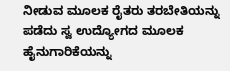ನೀಡುವ ಮೂಲಕ ರೈತರು ತರಬೇತಿಯನ್ನು ಪಡೆದು ಸ್ವ ಉದ್ಯೋಗದ ಮೂಲಕ ಹೈನುಗಾರಿಕೆಯನ್ನು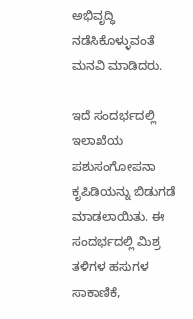ಅಭಿವೃದ್ಧಿ ನಡೆಸಿಕೊಳ್ಳುವಂತೆ ಮನವಿ ಮಾಡಿದರು.

ಇದೆ ಸಂದರ್ಭದಲ್ಲಿ ಇಲಾಖೆಯ ಪಶುಸಂಗೋಪನಾ ಕೃಪಿಡಿಯನ್ನು ಬಿಡುಗಡೆ ಮಾಡಲಾಯಿತು. ಈ ಸಂದರ್ಭದಲ್ಲಿ ಮಿಶ್ರ ತಳಿಗಳ ಹಸುಗಳ ಸಾಕಾಣಿಕೆ,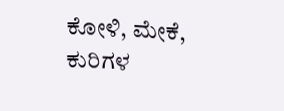ಕೋಳಿ, ಮೇಕೆ, ಕುರಿಗಳ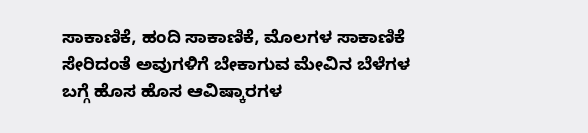ಸಾಕಾಣಿಕೆ, ಹಂದಿ ಸಾಕಾಣಿಕೆ, ಮೊಲಗಳ ಸಾಕಾಣಿಕೆ ಸೇರಿದಂತೆ ಅವುಗಳಿಗೆ ಬೇಕಾಗುವ ಮೇವಿನ ಬೆಳೆಗಳ ಬಗ್ಗೆ ಹೊಸ ಹೊಸ ಆವಿಷ್ಕಾರಗಳ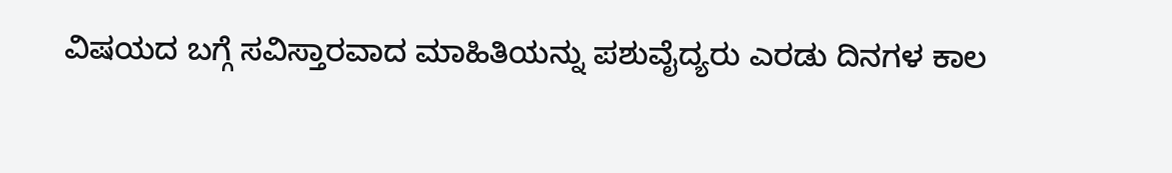ವಿಷಯದ ಬಗ್ಗೆ ಸವಿಸ್ತಾರವಾದ ಮಾಹಿತಿಯನ್ನು ಪಶುವೈದ್ಯರು ಎರಡು ದಿನಗಳ ಕಾಲ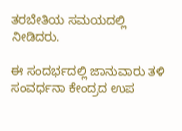ತರಬೇತಿಯ ಸಮಯದಲ್ಲಿ ನೀಡಿದರು.

ಈ ಸಂದರ್ಭದಲ್ಲಿ ಜಾನುವಾರು ತಳಿ ಸಂವರ್ಧನಾ ಕೇಂದ್ರದ ಉಪ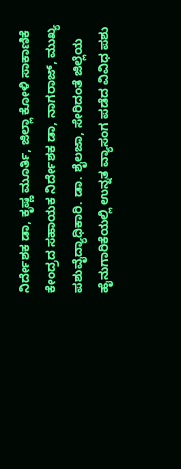ನಿರ್ದೇಶಕ ಡಾ, ಕೃಷ್ಣ ಮೂರ್ತಿ, ಜಿಲ್ಲಾ ಕೋಳಿ ಸಾಕಾಣಿಕೆ ಕೇಂದ್ರದ ಸಹಾಯಕ ನಿರ್ದೇಶಕ ಡಾ, ನಾಗರಾಜ್, ಮುಖ್ಯ ಪಶುವೈದ್ಯಾಧಿಕಾರಿ. ಡಾ. ಶೈಲಜಾ, ಸೇರಿದಂತೆ ಜಿಲ್ಲೆಯ ಹೈನುಗಾರಿಕೆಯಲ್ಲಿ ಉನ್ನತ ವ್ಯಾಸಂಗ ಪಡೆದ ವಿವಿಧ ಪಶು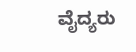ವೈದ್ಯರು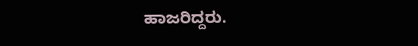ಹಾಜರಿದ್ದರು.